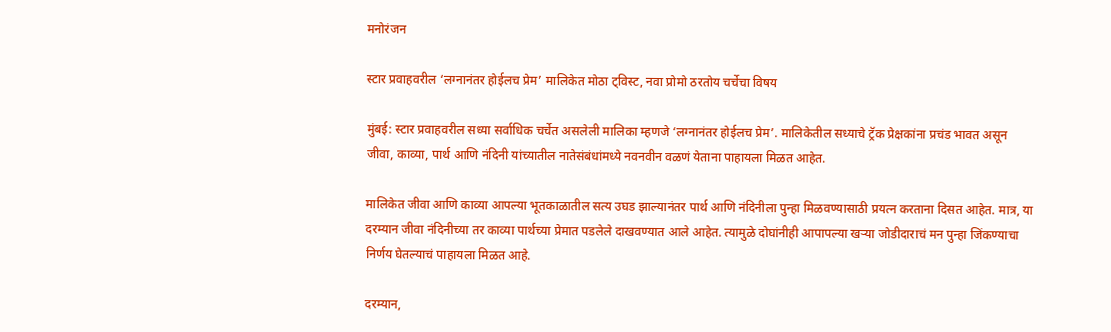मनोरंजन

स्टार प्रवाहवरील ‘लग्नानंतर होईलच प्रेम’ मालिकेत मोठा ट्विस्ट, नवा प्रोमो ठरतोय चर्चेचा विषय

मुंबई: स्टार प्रवाहवरील सध्या सर्वाधिक चर्चेत असलेली मालिका म्हणजे ‘लग्नानंतर होईलच प्रेम’. मालिकेतील सध्याचे ट्रॅक प्रेक्षकांना प्रचंड भावत असून जीवा, काव्या, पार्थ आणि नंदिनी यांच्यातील नातेसंबंधांमध्ये नवनवीन वळणं येताना पाहायला मिळत आहेत.

मालिकेत जीवा आणि काव्या आपल्या भूतकाळातील सत्य उघड झाल्यानंतर पार्थ आणि नंदिनीला पुन्हा मिळवण्यासाठी प्रयत्न करताना दिसत आहेत. मात्र, या दरम्यान जीवा नंदिनीच्या तर काव्या पार्थच्या प्रेमात पडलेले दाखवण्यात आले आहेत. त्यामुळे दोघांनीही आपापल्या खऱ्या जोडीदाराचं मन पुन्हा जिंकण्याचा निर्णय घेतल्याचं पाहायला मिळत आहे.

दरम्यान,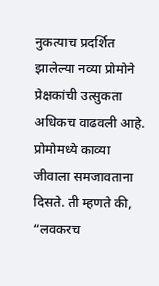नुकत्याच प्रदर्शित झालेल्या नव्या प्रोमोने प्रेक्षकांची उत्सुकता अधिकच वाढवली आहे. प्रोमोमध्ये काव्या जीवाला समजावताना दिसते. ती म्हणते की, “लवकरच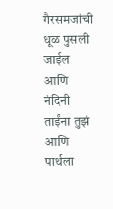गैरसमजांची धूळ पुसली जाईल आणि नंदिनी ताईंना तुझं आणि पार्थला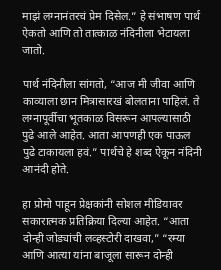माझं लग्नानंतरचं प्रेम दिसेल.” हे संभाषण पार्थ ऐकतो आणि तो तात्काळ नंदिनीला भेटायला जातो.

पार्थ नंदिनीला सांगतो, “आज मी जीवा आणि काव्याला छान मित्रासारखं बोलताना पाहिलं. ते लग्नापूर्वीचा भूतकाळ विसरून आपल्यासाठी पुढे आले आहेत. आता आपणही एक पाऊल पुढे टाकायला हवं.” पार्थचे हे शब्द ऐकून नंदिनी आनंदी होते.

हा प्रोमो पाहून प्रेक्षकांनी सोशल मीडियावर सकारात्मक प्रतिक्रिया दिल्या आहेत. “आता दोन्ही जोड्यांची लव्हस्टोरी दाखवा,” “रम्या आणि आत्या यांना बाजूला सारून दोन्ही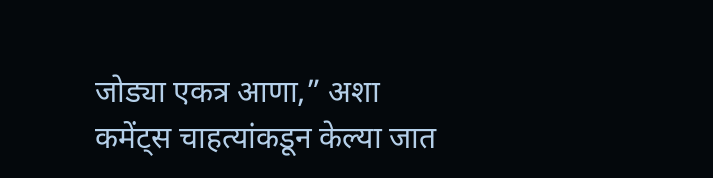जोड्या एकत्र आणा,” अशा कमेंट्स चाहत्यांकडून केल्या जात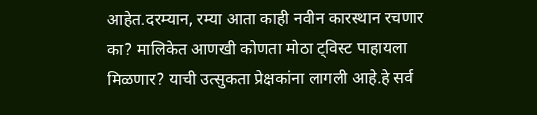आहेत.दरम्यान, रम्या आता काही नवीन कारस्थान रचणार का? मालिकेत आणखी कोणता मोठा ट्विस्ट पाहायला मिळणार? याची उत्सुकता प्रेक्षकांना लागली आहे.हे सर्व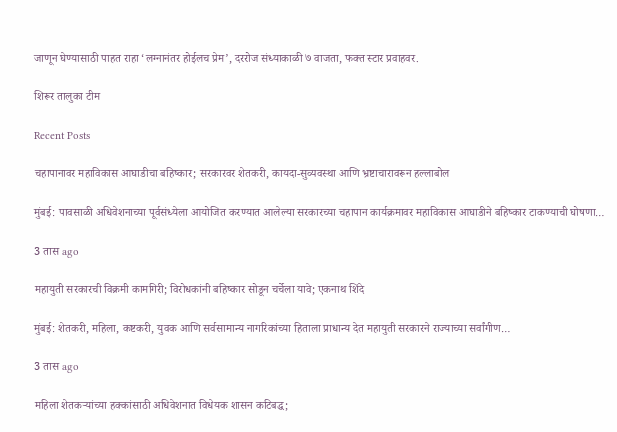जाणून घेण्यासाठी पाहत राहा ‘लग्नानंतर होईलच प्रेम’, दररोज संध्याकाळी ७ वाजता, फक्त स्टार प्रवाहवर.

शिरूर तालुका टीम

Recent Posts

चहापानावर महाविकास आघाडीचा बहिष्कार; सरकारवर शेतकरी, कायदा-सुव्यवस्था आणि भ्रष्टाचारावरून हल्लाबोल

मुंबई: पावसाळी अधिवेशनाच्या पूर्वसंध्येला आयोजित करण्यात आलेल्या सरकारच्या चहापान कार्यक्रमावर महाविकास आघाडीने बहिष्कार टाकण्याची घोषणा…

3 तास ago

महायुती सरकारची विक्रमी कामगिरी; विरोधकांनी बहिष्कार सोडून चर्चेला यावे; एकनाथ शिंदे

मुंबई: शेतकरी, महिला, कष्टकरी, युवक आणि सर्वसामान्य नागरिकांच्या हिताला प्राधान्य देत महायुती सरकारने राज्याच्या सर्वांगीण…

3 तास ago

महिला शेतकऱ्यांच्या हक्कांसाठी अधिवेशनात विधेयक शासन कटिबद्ध;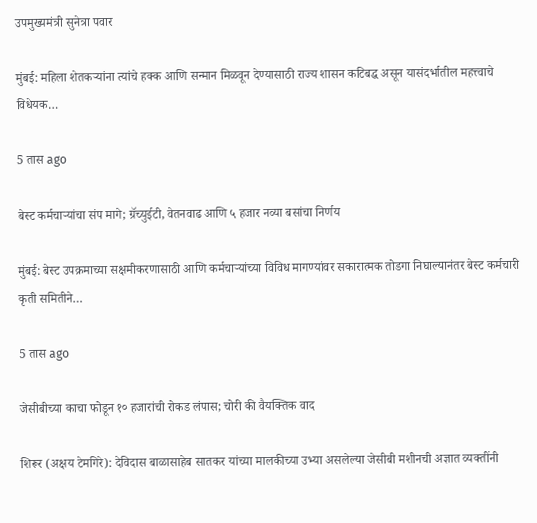उपमुख्यमंत्री सुनेत्रा पवार

मुंबई: महिला शेतकऱ्यांना त्यांचे हक्क आणि सन्मान मिळवून देण्यासाठी राज्य शासन कटिबद्ध असून यासंदर्भातील महत्त्वाचे विधेयक…

5 तास ago

बेस्ट कर्मचाऱ्यांचा संप मागे; ग्रॅच्युईटी, वेतनवाढ आणि ५ हजार नव्या बसांचा निर्णय

मुंबई: बेस्ट उपक्रमाच्या सक्षमीकरणासाठी आणि कर्मचाऱ्यांच्या विविध मागण्यांवर सकारात्मक तोडगा निघाल्यानंतर बेस्ट कर्मचारी कृती समितीने…

5 तास ago

जेसीबीच्या काचा फोडून १० हजारांची रोकड लंपास; चोरी की वैयक्तिक वाद

शिरूर (अक्षय टेमगिरे): देविदास बाळासाहेब सातकर यांच्या मालकीच्या उभ्या असलेल्या जेसीबी मशीनची अज्ञात व्यक्तींनी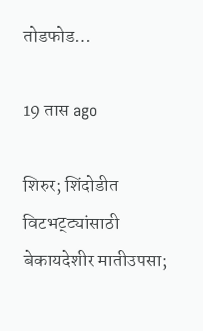तोडफोड…

19 तास ago

शिरुर; शिंदोडीत विटभट्ट्यांसाठी बेकायदेशीर मातीउपसा;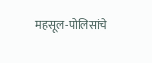महसूल-पोलिसांचे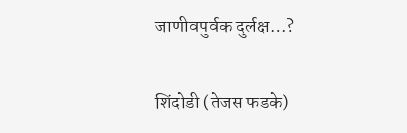जाणीवपुर्वक दुर्लक्ष…?

शिंदोडी (तेजस फडके)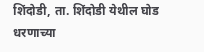शिंदोडी, ता. शिंदोडी येथील घोड धरणाच्या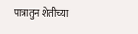पात्रातुन शेतीच्या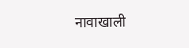नावाखाली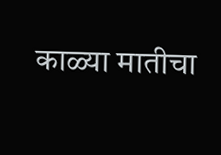काळ्या मातीचा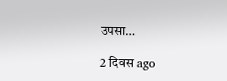उपसा…

2 दिवस ago